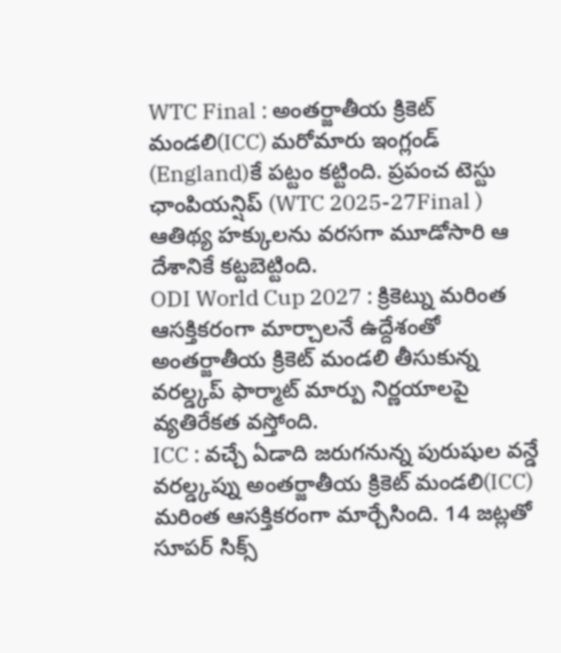WTC Final : అంతర్జాతీయ క్రికెట్ మండలి(ICC) మరోమారు ఇంగ్లండ్ (England)కే పట్టం కట్టింది. ప్రపంచ టెస్టు ఛాంపియన్షిప్ (WTC 2025-27Final ) ఆతిథ్య హక్కులను వరసగా మూడోసారి ఆ దేశానికే కట్టబెట్టింది.
ODI World Cup 2027 : క్రికెట్ను మరింత ఆసక్తికరంగా మార్చాలనే ఉద్దేశంతో అంతర్జాతీయ క్రికెట్ మండలి తీసుకున్న వరల్డ్కప్ ఫార్మాట్ మార్పు నిర్ణయాలపై వ్యతిరేకత వస్తోంది.
ICC : వచ్చే ఏడాది జరుగనున్న పురుషుల వన్డే వరల్డ్కప్ను అంతర్జాతీయ క్రికెట్ మండలి(ICC) మరింత ఆసక్తికరంగా మార్చేసింది. 14 జట్లతో సూపర్ సిక్స్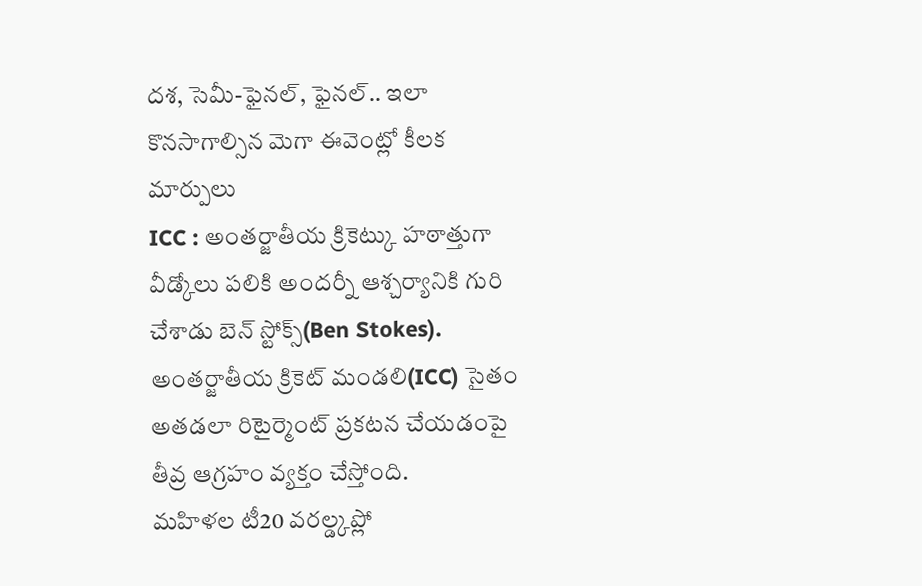దశ, సెమీ-ఫైనల్, ఫైనల్.. ఇలా కొనసాగాల్సిన మెగా ఈవెంట్లో కీలక మార్పులు
ICC : అంతర్జాతీయ క్రికెట్కు హఠాత్తుగా వీడ్కోలు పలికి అందర్నీ ఆశ్చర్యానికి గురి చేశాడు బెన్ స్టోక్స్(Ben Stokes). అంతర్జాతీయ క్రికెట్ మండలి(ICC) సైతం అతడలా రిటైర్మెంట్ ప్రకటన చేయడంపై తీవ్ర ఆగ్రహం వ్యక్తం చేస్తోంది.
మహిళల టీ20 వరల్డ్కప్లో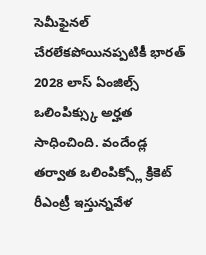సెమీఫైనల్ చేరలేకపోయినప్పటికీ భారత్ 2028 లాస్ ఏంజిల్స్ ఒలింపిక్స్కు అర్హత సాధించింది. వందేండ్ల తర్వాత ఒలింపిక్స్లో క్రికెట్ రీఎంట్రీ ఇస్తున్నవేళ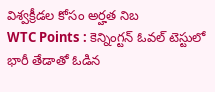విశ్వక్రీడల కోసం అర్హత నిబ
WTC Points : కెన్నింగ్టన్ ఓవల్ టెస్టులో భారీ తేడాతో ఓడిన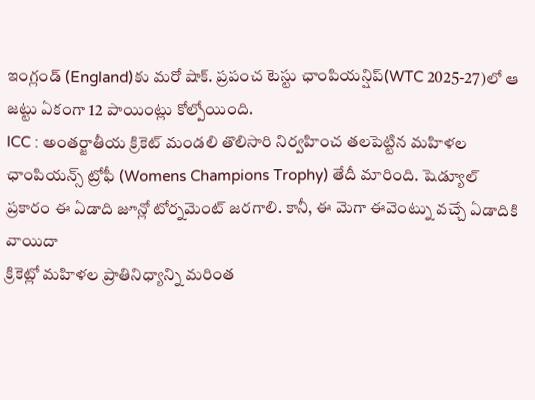ఇంగ్లండ్ (England)కు మరో షాక్. ప్రపంచ టెస్టు ఛాంపియన్షిప్(WTC 2025-27)లో ఆ జట్టు ఏకంగా 12 పాయింట్లు కోల్పోయింది.
ICC : అంతర్జాతీయ క్రికెట్ మండలి తొలిసారి నిర్వహించ తలపెట్టిన మహిళల ఛాంపియన్స్ ట్రోఫీ (Womens Champions Trophy) తేదీ మారింది. షెడ్యూల్ ప్రకారం ఈ ఏడాది జూన్లో టోర్నమెంట్ జరగాలి. కానీ, ఈ మెగా ఈవెంట్ను వచ్చే ఏడాదికి వాయిదా
క్రికెట్లో మహిళల ప్రాతినిధ్యాన్ని మరింత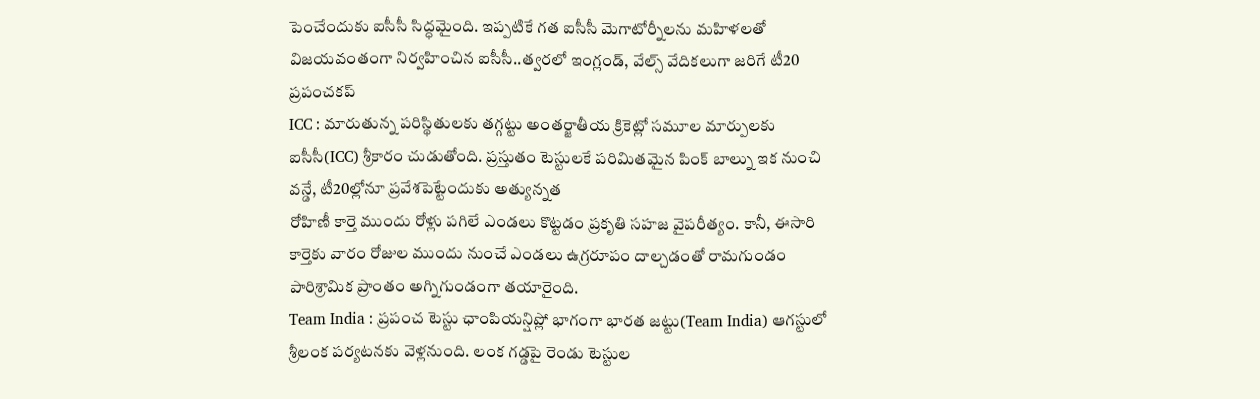పెంచేందుకు ఐసీసీ సిద్ధమైంది. ఇప్పటికే గత ఐసీసీ మెగాటోర్నీలను మహిళలతో విజయవంతంగా నిర్వహించిన ఐసీసీ..త్వరలో ఇంగ్లండ్, వేల్స్ వేదికలుగా జరిగే టీ20 ప్రపంచకప్
ICC : మారుతున్న పరిస్థితులకు తగ్గట్టు అంతర్జాతీయ క్రికెట్లో సమూల మార్పులకు ఐసీసీ(ICC) శ్రీకారం చుడుతోంది. ప్రస్తుతం టెస్టులకే పరిమితమైన పింక్ బాల్ను ఇక నుంచి వన్డే, టీ20ల్లోనూ ప్రవేశపెట్టేందుకు అత్యున్నత
రోహిణీ కార్తె ముందు రోళ్లు పగిలే ఎండలు కొట్టడం ప్రకృతి సహజ వైపరీత్యం. కానీ, ఈసారి కార్తెకు వారం రోజుల ముందు నుంచే ఎండలు ఉగ్రరూపం దాల్చడంతో రామగుండం పారిశ్రామిక ప్రాంతం అగ్నిగుండంగా తయారైంది.
Team India : ప్రపంచ టెస్టు ఛాంపియన్షిప్లో భాగంగా భారత జట్టు(Team India) ఆగస్టులో శ్రీలంక పర్యటనకు వెళ్లనుంది. లంక గడ్డపై రెండు టెస్టుల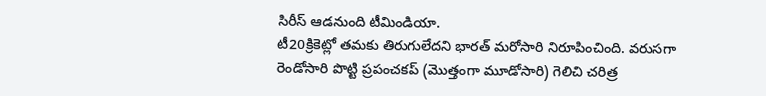సిరీస్ ఆడనుంది టీమిండియా.
టీ20క్రికెట్లో తమకు తిరుగులేదని భారత్ మరోసారి నిరూపించింది. వరుసగా రెండోసారి పొట్టి ప్రపంచకప్ (మొత్తంగా మూడోసారి) గెలిచి చరిత్ర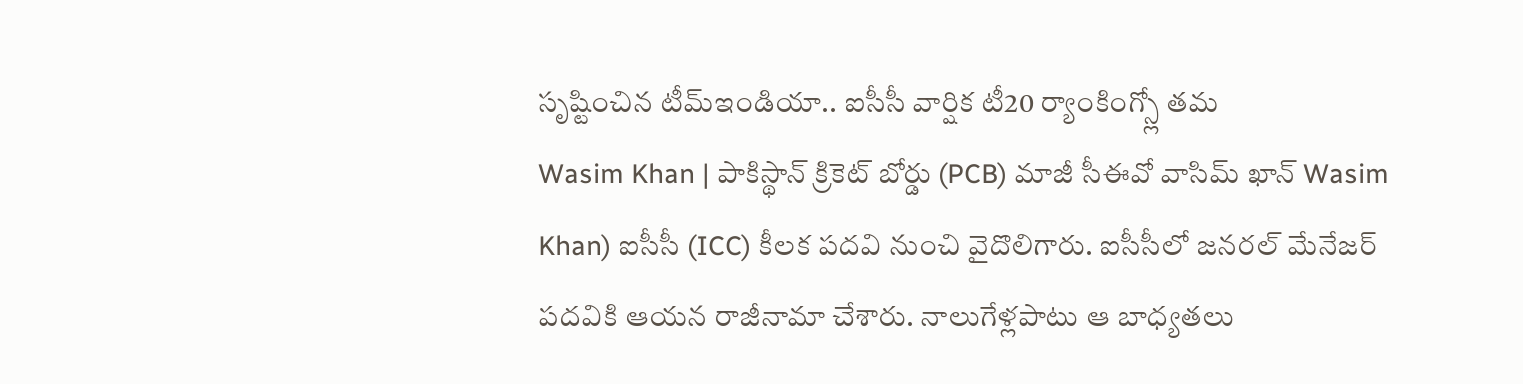సృష్టించిన టీమ్ఇండియా.. ఐసీసీ వార్షిక టీ20 ర్యాంకింగ్స్లో తమ
Wasim Khan | పాకిస్థాన్ క్రికెట్ బోర్డు (PCB) మాజీ సీఈవో వాసిమ్ ఖాన్ Wasim Khan) ఐసీసీ (ICC) కీలక పదవి నుంచి వైదొలిగారు. ఐసీసీలో జనరల్ మేనేజర్ పదవికి ఆయన రాజీనామా చేశారు. నాలుగేళ్లపాటు ఆ బాధ్యతలు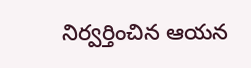నిర్వర్తించిన ఆయన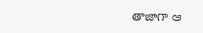తాజాగా ఆ